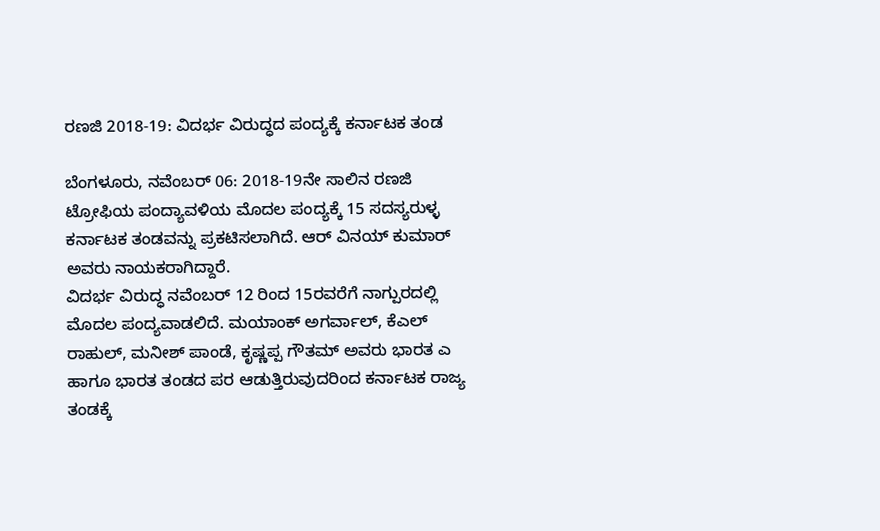ರಣಜಿ 2018-19: ವಿದರ್ಭ ವಿರುದ್ಧದ ಪಂದ್ಯಕ್ಕೆ ಕರ್ನಾಟಕ ತಂಡ

ಬೆಂಗಳೂರು, ನವೆಂಬರ್ 06: 2018-19ನೇ ಸಾಲಿನ ರಣಜಿ ಟ್ರೋಫಿಯ ಪಂದ್ಯಾವಳಿಯ ಮೊದಲ ಪಂದ್ಯಕ್ಕೆ 15 ಸದಸ್ಯರುಳ್ಳ ಕರ್ನಾಟಕ ತಂಡವನ್ನು ಪ್ರಕಟಿಸಲಾಗಿದೆ. ಆರ್ ವಿನಯ್ ಕುಮಾರ್ ಅವರು ನಾಯಕರಾಗಿದ್ದಾರೆ.
ವಿದರ್ಭ ವಿರುದ್ಧ ನವೆಂಬರ್ 12 ರಿಂದ 15ರವರೆಗೆ ನಾಗ್ಪುರದಲ್ಲಿ ಮೊದಲ ಪಂದ್ಯವಾಡಲಿದೆ. ಮಯಾಂಕ್ ಅಗರ್ವಾಲ್, ಕೆಎಲ್ ರಾಹುಲ್, ಮನೀಶ್ ಪಾಂಡೆ, ಕೃಷ್ಣಪ್ಪ ಗೌತಮ್ ಅವರು ಭಾರತ ಎ ಹಾಗೂ ಭಾರತ ತಂಡದ ಪರ ಆಡುತ್ತಿರುವುದರಿಂದ ಕರ್ನಾಟಕ ರಾಜ್ಯ ತಂಡಕ್ಕೆ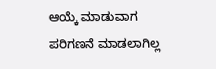ಆಯ್ಕೆ ಮಾಡುವಾಗ ಪರಿಗಣನೆ ಮಾಡಲಾಗಿಲ್ಲ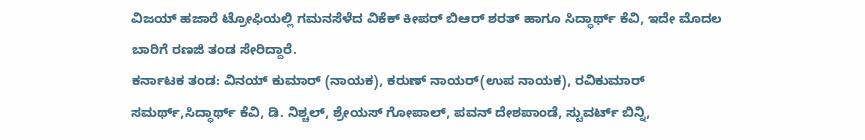ವಿಜಯ್ ಹಜಾರೆ ಟ್ರೋಫಿಯಲ್ಲಿ ಗಮನಸೆಳೆದ ವಿಕೆಕ್ ಕೀಪರ್ ಬಿಆರ್ ಶರತ್ ಹಾಗೂ ಸಿದ್ಧಾರ್ಥ್ ಕೆವಿ, ಇದೇ ಮೊದಲ ಬಾರಿಗೆ ರಣಜಿ ತಂಡ ಸೇರಿದ್ದಾರೆ.
ಕರ್ನಾಟಕ ತಂಡ: ವಿನಯ್ ಕುಮಾರ್ (ನಾಯಕ), ಕರುಣ್ ನಾಯರ್(ಉಪ ನಾಯಕ), ರವಿಕುಮಾರ್ ಸಮರ್ಥ್,ಸಿದ್ಧಾರ್ಥ್ ಕೆವಿ, ಡಿ. ನಿಶ್ಚಲ್, ಶ್ರೇಯಸ್ ಗೋಪಾಲ್, ಪವನ್ ದೇಶಪಾಂಡೆ, ಸ್ಟುವರ್ಟ್ ಬಿನ್ನಿ,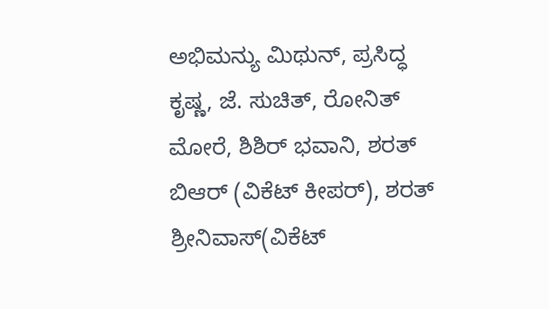ಅಭಿಮನ್ಯು ಮಿಥುನ್, ಪ್ರಸಿದ್ಧ ಕೃಷ್ಣ, ಜೆ. ಸುಚಿತ್, ರೋನಿತ್ ಮೋರೆ, ಶಿಶಿರ್ ಭವಾನಿ, ಶರತ್ ಬಿಆರ್ (ವಿಕೆಟ್ ಕೀಪರ್), ಶರತ್ ಶ್ರೀನಿವಾಸ್(ವಿಕೆಟ್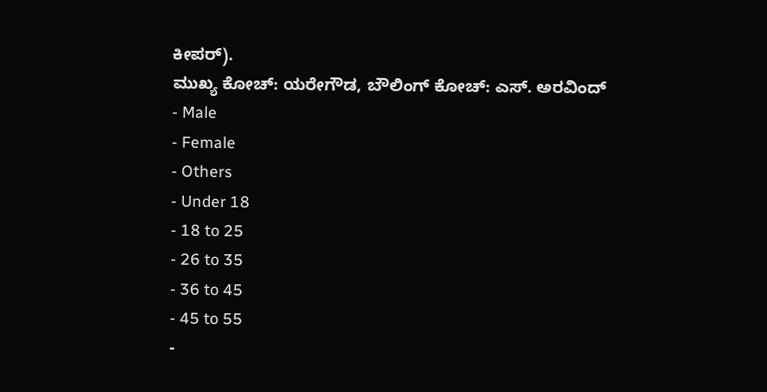ಕೀಪರ್).
ಮುಖ್ಯ ಕೋಚ್: ಯರೇಗೌಡ, ಬೌಲಿಂಗ್ ಕೋಚ್: ಎಸ್. ಅರವಿಂದ್
- Male
- Female
- Others
- Under 18
- 18 to 25
- 26 to 35
- 36 to 45
- 45 to 55
-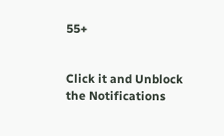55+


Click it and Unblock the Notifications